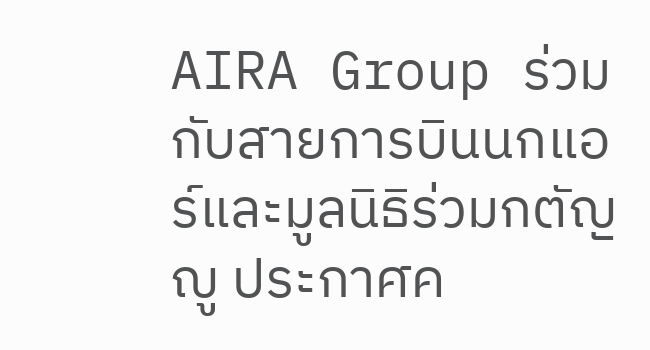AIRA Group ร่วมกับสายการบินนกแอร์และมูลนิธิร่วมกตัญญู ประกาศค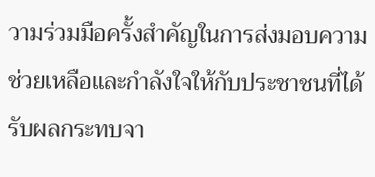วามร่วมมือครั้งสำคัญในการส่งมอบความช่วยเหลือและกำลังใจให้กับประชาชนที่ได้รับผลกระทบจา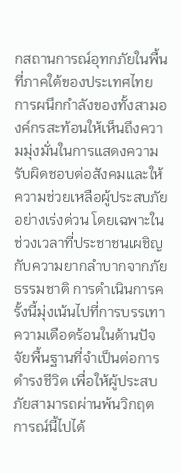กสถานการณ์อุทกภัยในพื้นที่ภาคใต้ของประเทศไทย การผนึกกำลังของทั้งสามองค์กรสะท้อนให้เห็นถึงความมุ่งมั่นในการแสดงความรับผิดชอบต่อสังคมและให้ความช่วยเหลือผู้ประสบภัยอย่างเร่งด่วน โดยเฉพาะในช่วงเวลาที่ประชาชนเผชิญกับความยากลำบากจากภัยธรรมชาติ การดำเนินการครั้งนี้มุ่งเน้นไปที่การบรรเทาความเดือดร้อนในด้านปัจจัยพื้นฐานที่จำเป็นต่อการดำรงชีวิต เพื่อให้ผู้ประสบภัยสามารถผ่านพ้นวิกฤตการณ์นี้ไปได้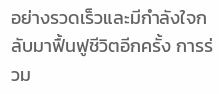อย่างรวดเร็วและมีกำลังใจกลับมาฟื้นฟูชีวิตอีกครั้ง การร่วม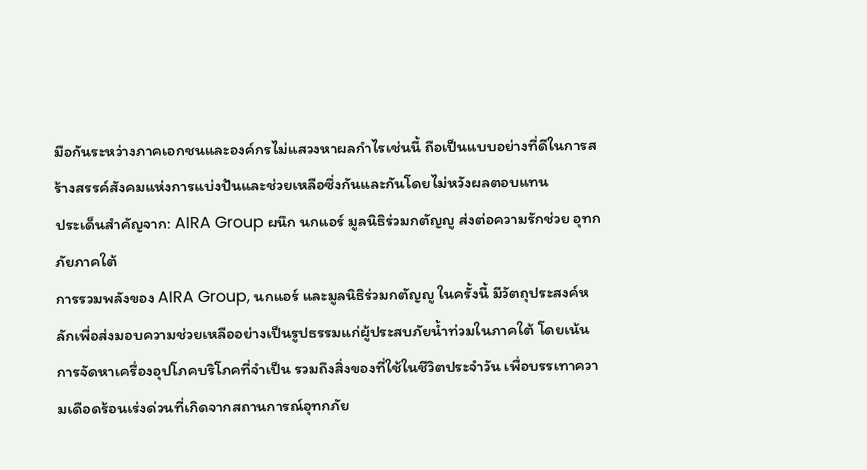มือกันระหว่างภาคเอกชนและองค์กรไม่แสวงหาผลกำไรเช่นนี้ ถือเป็นแบบอย่างที่ดีในการสร้างสรรค์สังคมแห่งการแบ่งปันและช่วยเหลือซึ่งกันและกันโดยไม่หวังผลตอบแทน
ประเด็นสำคัญจาก: AIRA Group ผนึก นกแอร์ มูลนิธิร่วมกตัญญู ส่งต่อความรักช่วย อุทกภัยภาคใต้
การรวมพลังของ AIRA Group, นกแอร์ และมูลนิธิร่วมกตัญญู ในครั้งนี้ มีวัตถุประสงค์หลักเพื่อส่งมอบความช่วยเหลืออย่างเป็นรูปธรรมแก่ผู้ประสบภัยน้ำท่วมในภาคใต้ โดยเน้นการจัดหาเครื่องอุปโภคบริโภคที่จำเป็น รวมถึงสิ่งของที่ใช้ในชีวิตประจำวัน เพื่อบรรเทาความเดือดร้อนเร่งด่วนที่เกิดจากสถานการณ์อุทกภัย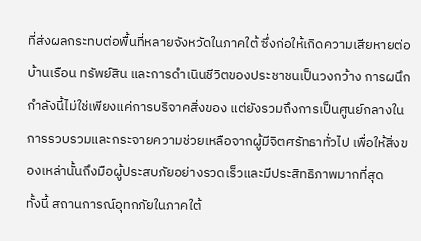ที่ส่งผลกระทบต่อพื้นที่หลายจังหวัดในภาคใต้ ซึ่งก่อให้เกิดความเสียหายต่อบ้านเรือน ทรัพย์สิน และการดำเนินชีวิตของประชาชนเป็นวงกว้าง การผนึกกำลังนี้ไม่ใช่เพียงแค่การบริจาคสิ่งของ แต่ยังรวมถึงการเป็นศูนย์กลางในการรวบรวมและกระจายความช่วยเหลือจากผู้มีจิตศรัทธาทั่วไป เพื่อให้สิ่งของเหล่านั้นถึงมือผู้ประสบภัยอย่างรวดเร็วและมีประสิทธิภาพมากที่สุด
ทั้งนี้ สถานการณ์อุทกภัยในภาคใต้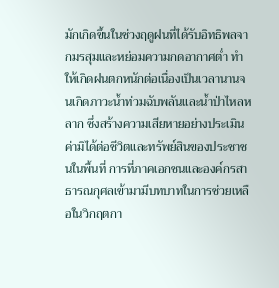มักเกิดขึ้นในช่วงฤดูฝนที่ได้รับอิทธิพลจากมรสุมและหย่อมความกดอากาศต่ำ ทำให้เกิดฝนตกหนักต่อเนื่องเป็นเวลานานจนเกิดภาวะน้ำท่วมฉับพลันและน้ำป่าไหลหลาก ซึ่งสร้างความเสียหายอย่างประเมินค่ามิได้ต่อชีวิตและทรัพย์สินของประชาชนในพื้นที่ การที่ภาคเอกชนและองค์กรสาธารณกุศลเข้ามามีบทบาทในการช่วยเหลือในวิกฤตกา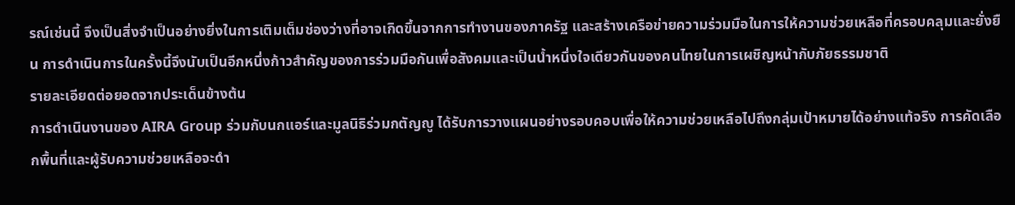รณ์เช่นนี้ จึงเป็นสิ่งจำเป็นอย่างยิ่งในการเติมเต็มช่องว่างที่อาจเกิดขึ้นจากการทำงานของภาครัฐ และสร้างเครือข่ายความร่วมมือในการให้ความช่วยเหลือที่ครอบคลุมและยั่งยืน การดำเนินการในครั้งนี้จึงนับเป็นอีกหนึ่งก้าวสำคัญของการร่วมมือกันเพื่อสังคมและเป็นน้ำหนึ่งใจเดียวกันของคนไทยในการเผชิญหน้ากับภัยธรรมชาติ
รายละเอียดต่อยอดจากประเด็นข้างต้น
การดำเนินงานของ AIRA Group ร่วมกับนกแอร์และมูลนิธิร่วมกตัญญู ได้รับการวางแผนอย่างรอบคอบเพื่อให้ความช่วยเหลือไปถึงกลุ่มเป้าหมายได้อย่างแท้จริง การคัดเลือกพื้นที่และผู้รับความช่วยเหลือจะดำ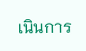เนินการ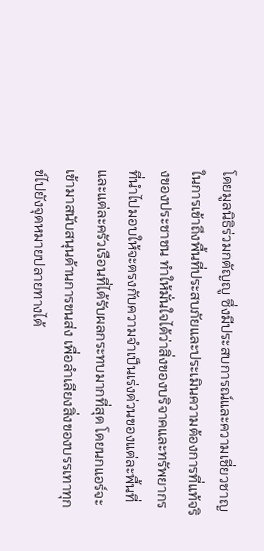โดยมูลนิธิร่วมกตัญญู ซึ่งมีประสบการณ์และความเชี่ยวชาญในการเข้าถึงพื้นที่ประสบภัยและประเมินความต้องการที่แท้จริงของประชาชน ทำให้มั่นใจได้ว่าสิ่งของบริจาคและทรัพยากรที่นำไปมอบให้จะตรงกับความจำเป็นเร่งด่วนของแต่ละพื้นที่และแต่ละครัวเรือนที่ได้รับผลกระทบมากที่สุด โดยนกแอร์จะเข้ามาสนับสนุนด้านการขนส่ง เพื่อลำเลียงสิ่งของบรรเทาทุกข์ไปยังจุดหมายปลายทางได้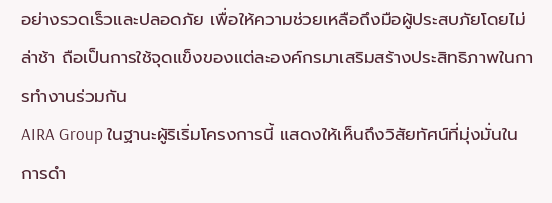อย่างรวดเร็วและปลอดภัย เพื่อให้ความช่วยเหลือถึงมือผู้ประสบภัยโดยไม่ล่าช้า ถือเป็นการใช้จุดแข็งของแต่ละองค์กรมาเสริมสร้างประสิทธิภาพในการทำงานร่วมกัน
AIRA Group ในฐานะผู้ริเริ่มโครงการนี้ แสดงให้เห็นถึงวิสัยทัศน์ที่มุ่งมั่นในการดำ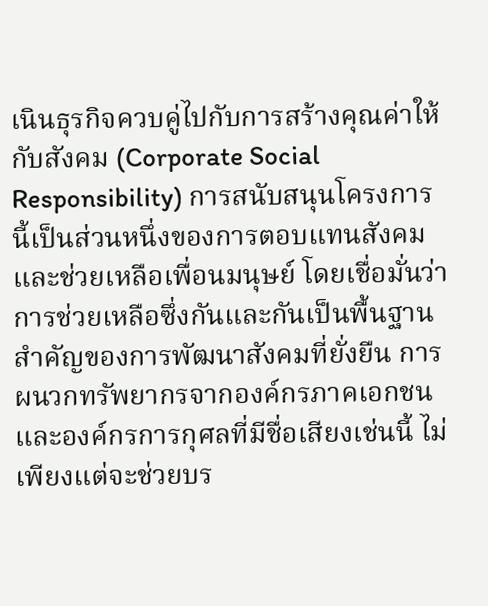เนินธุรกิจควบคู่ไปกับการสร้างคุณค่าให้กับสังคม (Corporate Social Responsibility) การสนับสนุนโครงการนี้เป็นส่วนหนึ่งของการตอบแทนสังคมและช่วยเหลือเพื่อนมนุษย์ โดยเชื่อมั่นว่าการช่วยเหลือซึ่งกันและกันเป็นพื้นฐานสำคัญของการพัฒนาสังคมที่ยั่งยืน การผนวกทรัพยากรจากองค์กรภาคเอกชนและองค์กรการกุศลที่มีชื่อเสียงเช่นนี้ ไม่เพียงแต่จะช่วยบร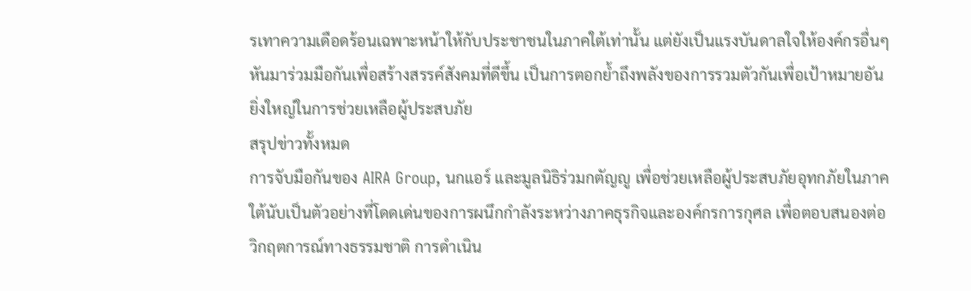รเทาความเดือดร้อนเฉพาะหน้าให้กับประชาชนในภาคใต้เท่านั้น แต่ยังเป็นแรงบันดาลใจให้องค์กรอื่นๆ หันมาร่วมมือกันเพื่อสร้างสรรค์สังคมที่ดีขึ้น เป็นการตอกย้ำถึงพลังของการรวมตัวกันเพื่อเป้าหมายอันยิ่งใหญ่ในการช่วยเหลือผู้ประสบภัย
สรุปข่าวทั้งหมด
การจับมือกันของ AIRA Group, นกแอร์ และมูลนิธิร่วมกตัญญู เพื่อช่วยเหลือผู้ประสบภัยอุทกภัยในภาคใต้นับเป็นตัวอย่างที่โดดเด่นของการผนึกกำลังระหว่างภาคธุรกิจและองค์กรการกุศล เพื่อตอบสนองต่อวิกฤตการณ์ทางธรรมชาติ การดำเนิน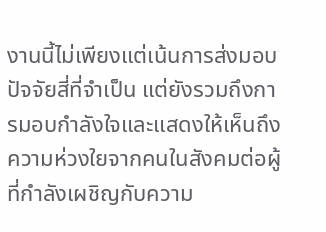งานนี้ไม่เพียงแต่เน้นการส่งมอบปัจจัยสี่ที่จำเป็น แต่ยังรวมถึงการมอบกำลังใจและแสดงให้เห็นถึงความห่วงใยจากคนในสังคมต่อผู้ที่กำลังเผชิญกับความ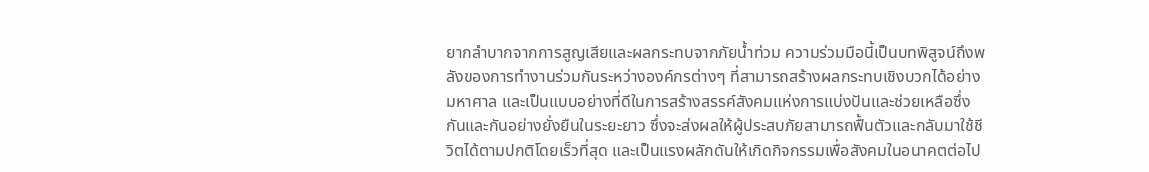ยากลำบากจากการสูญเสียและผลกระทบจากภัยน้ำท่วม ความร่วมมือนี้เป็นบทพิสูจน์ถึงพลังของการทำงานร่วมกันระหว่างองค์กรต่างๆ ที่สามารถสร้างผลกระทบเชิงบวกได้อย่างมหาศาล และเป็นแบบอย่างที่ดีในการสร้างสรรค์สังคมแห่งการแบ่งปันและช่วยเหลือซึ่งกันและกันอย่างยั่งยืนในระยะยาว ซึ่งจะส่งผลให้ผู้ประสบภัยสามารถฟื้นตัวและกลับมาใช้ชีวิตได้ตามปกติโดยเร็วที่สุด และเป็นแรงผลักดันให้เกิดกิจกรรมเพื่อสังคมในอนาคตต่อไป